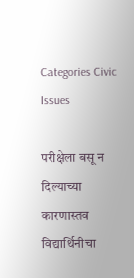Categories Civic Issues

परीक्षेला बसू न दिल्याच्या कारणास्तव विद्यार्थिनीचा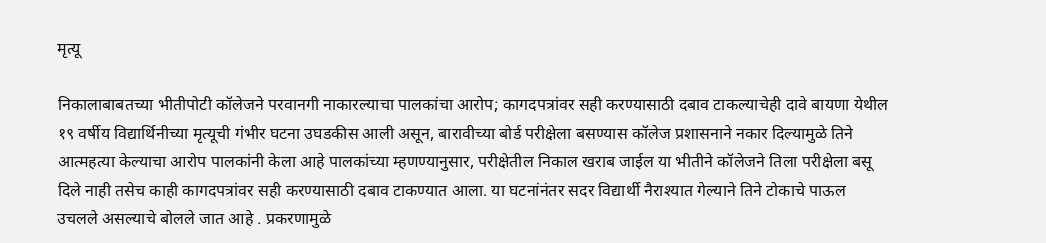मृत्यू

निकालाबाबतच्या भीतीपोटी कॉलेजने परवानगी नाकारल्याचा पालकांचा आरोप; कागदपत्रांवर सही करण्यासाठी दबाव टाकल्याचेही दावे बायणा येथील १९ वर्षीय विद्यार्थिनीच्या मृत्यूची गंभीर घटना उघडकीस आली असून, बारावीच्या बोर्ड परीक्षेला बसण्यास कॉलेज प्रशासनाने नकार दिल्यामुळे तिने आत्महत्या केल्याचा आरोप पालकांनी केला आहे पालकांच्या म्हणण्यानुसार, परीक्षेतील निकाल खराब जाईल या भीतीने कॉलेजने तिला परीक्षेला बसू दिले नाही तसेच काही कागदपत्रांवर सही करण्यासाठी दबाव टाकण्यात आला. या घटनांनंतर सदर विद्यार्थी नैराश्यात गेल्याने तिने टोकाचे पाऊल उचलले असल्याचे बोलले जात आहे . प्रकरणामुळे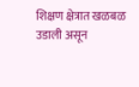शिक्षण क्षेत्रात खळबळ उडाली असून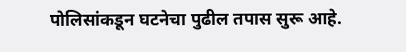पोलिसांकडून घटनेचा पुढील तपास सुरू आहे.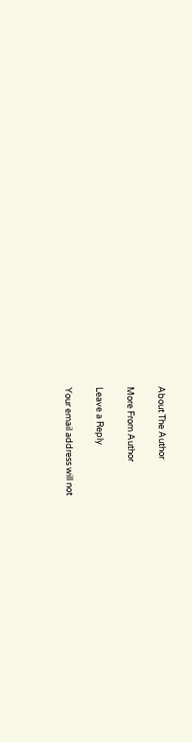About The Author

More From Author

Leave a Reply

Your email address will not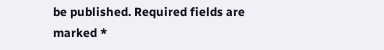be published. Required fields are marked *